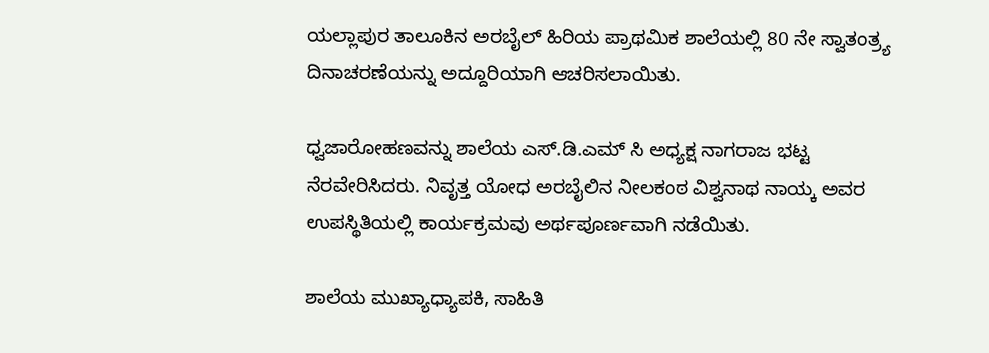ಯಲ್ಲಾಪುರ ತಾಲೂಕಿನ ಅರಬೈಲ್ ಹಿರಿಯ ಪ್ರಾಥಮಿಕ ಶಾಲೆಯಲ್ಲಿ 80 ನೇ ಸ್ವಾತಂತ್ರ್ಯ ದಿನಾಚರಣೆಯನ್ನು ಅದ್ದೂರಿಯಾಗಿ ಆಚರಿಸಲಾಯಿತು.

ಧ್ವಜಾರೋಹಣವನ್ನು ಶಾಲೆಯ ಎಸ್.ಡಿ.ಎಮ್ ಸಿ ಅಧ್ಯಕ್ಷ ನಾಗರಾಜ ಭಟ್ಟ ನೆರವೇರಿಸಿದರು. ನಿವೃತ್ತ ಯೋಧ ಅರಬೈಲಿನ ನೀಲಕಂಠ ವಿಶ್ವನಾಥ ನಾಯ್ಕ ಅವರ ಉಪಸ್ಥಿತಿಯಲ್ಲಿ ಕಾರ್ಯಕ್ರಮವು ಅರ್ಥಪೂರ್ಣವಾಗಿ ನಡೆಯಿತು.

ಶಾಲೆಯ ಮುಖ್ಯಾಧ್ಯಾಪಕಿ, ಸಾಹಿತಿ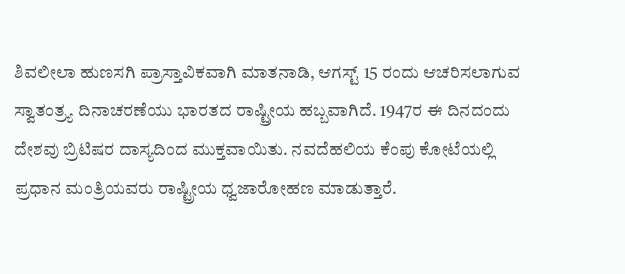ಶಿವಲೀಲಾ ಹುಣಸಗಿ ಪ್ರಾಸ್ತಾವಿಕವಾಗಿ ಮಾತನಾಡಿ, ಆಗಸ್ಟ್ 15 ರಂದು ಆಚರಿಸಲಾಗುವ ಸ್ವಾತಂತ್ರ್ಯ ದಿನಾಚರಣೆಯು ಭಾರತದ ರಾಷ್ಟ್ರೀಯ ಹಬ್ಬವಾಗಿದೆ. 1947ರ ಈ ದಿನದಂದು ದೇಶವು ಬ್ರಿಟಿಷರ ದಾಸ್ಯದಿಂದ ಮುಕ್ತವಾಯಿತು. ನವದೆಹಲಿಯ ಕೆಂಪು ಕೋಟೆಯಲ್ಲಿ ಪ್ರಧಾನ ಮಂತ್ರಿಯವರು ರಾಷ್ಟ್ರೀಯ ಧ್ವಜಾರೋಹಣ ಮಾಡುತ್ತಾರೆ.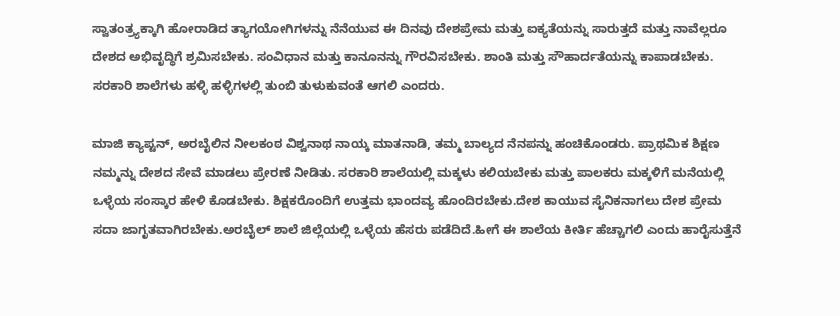ಸ್ವಾತಂತ್ರ್ಯಕ್ಕಾಗಿ ಹೋರಾಡಿದ ತ್ಯಾಗಯೋಗಿಗಳನ್ನು ನೆನೆಯುವ ಈ ದಿನವು ದೇಶಪ್ರೇಮ ಮತ್ತು ಐಕ್ಯತೆಯನ್ನು ಸಾರುತ್ತದೆ ಮತ್ತು ನಾವೆಲ್ಲರೂ ದೇಶದ ಅಭಿವೃದ್ಧಿಗೆ ಶ್ರಮಿಸಬೇಕು. ಸಂವಿಧಾನ ಮತ್ತು ಕಾನೂನನ್ನು ಗೌರವಿಸಬೇಕು. ಶಾಂತಿ ಮತ್ತು ಸೌಹಾರ್ದತೆಯನ್ನು ಕಾಪಾಡಬೇಕು. ಸರಕಾರಿ ಶಾಲೆಗಳು ಹಳ್ಳಿ ಹಳ್ಳಿಗಳಲ್ಲಿ ತುಂಬಿ ತುಳುಕುವಂತೆ ಆಗಲಿ ಎಂದರು.

ಮಾಜಿ ಕ್ಯಾಪ್ಟನ್, ಅರಬೈಲಿನ ನೀಲಕಂಠ ವಿಶ್ವನಾಥ ನಾಯ್ಕ ಮಾತನಾಡಿ, ತಮ್ಮ ಬಾಲ್ಯದ ನೆನಪನ್ನು ಹಂಚಿಕೊಂಡರು. ಪ್ರಾಥಮಿಕ ಶಿಕ್ಷಣ ನಮ್ಮನ್ನು ದೇಶದ ಸೇವೆ ಮಾಡಲು ಪ್ರೇರಣೆ ನೀಡಿತು. ಸರಕಾರಿ ಶಾಲೆಯಲ್ಲಿ ಮಕ್ಕಳು ಕಲಿಯಬೇಕು ಮತ್ತು ಪಾಲಕರು ಮಕ್ಕಳಿಗೆ ಮನೆಯಲ್ಲಿ ಒಳ್ಳೆಯ ಸಂಸ್ಕಾರ ಹೇಳಿ ಕೊಡಬೇಕು. ಶಿಕ್ಷಕರೊಂದಿಗೆ ಉತ್ತಮ ಭಾಂದವ್ಯ ಹೊಂದಿರಬೇಕು.ದೇಶ ಕಾಯುವ ಸೈನಿಕನಾಗಲು ದೇಶ ಪ್ರೇಮ ಸದಾ ಜಾಗೃತವಾಗಿರಬೇಕು.ಅರಬೈಲ್ ಶಾಲೆ ಜಿಲ್ಲೆಯಲ್ಲಿ ಒಳ್ಳೆಯ ಹೆಸರು ಪಡೆದಿದೆ.ಹೀಗೆ ಈ ಶಾಲೆಯ ಕೀರ್ತಿ ಹೆಚ್ಚಾಗಲಿ ಎಂದು ಹಾರೈಸುತ್ತೆನೆ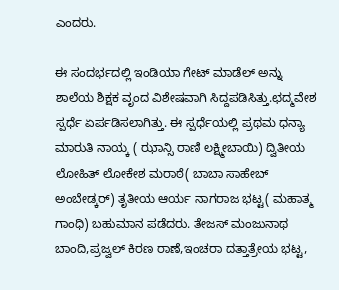ಎಂದರು.

ಈ ಸಂದರ್ಭದಲ್ಲಿ ಇಂಡಿಯಾ ಗೇಟ್ ಮಾಡೆಲ್ ಅನ್ನು ಶಾಲೆಯ ಶಿಕ್ಷಕ ವೃಂದ ವಿಶೇಷವಾಗಿ ಸಿದ್ದಪಡಿಸಿತ್ತು.ಛದ್ಮವೇಶ ಸ್ಪರ್ಧೆ ಏರ್ಪಡಿಸಲಾಗಿತ್ತು. ಈ ಸ್ಪರ್ಧೆಯಲ್ಲಿ ಪ್ರಥಮ ಧನ್ಯಾ ಮಾರುತಿ ನಾಯ್ಕ ( ಝಾನ್ಸಿ ರಾಣಿ ಲಕ್ಷ್ಮೀಬಾಯಿ) ದ್ವಿತೀಯ ಲೋಹಿತ್ ಲೋಕೇಶ ಮರಾಠೆ( ಬಾಬಾ ಸಾಹೇಬ್ ಅಂಬೇಡ್ಕರ್) ತೃತೀಯ ಆರ್ಯ ನಾಗರಾಜ ಭಟ್ಟ( ಮಹಾತ್ಮ ಗಾಂಧಿ) ಬಹುಮಾನ ಪಡೆದರು. ತೇಜಸ್ ಮಂಜುನಾಥ ಬಾಂದಿ,ಪ್ರಜ್ವಲ್ ಕಿರಣ ರಾಣೆ,ಇಂಚರಾ ದತ್ತಾತ್ರೇಯ ಭಟ್ಟ,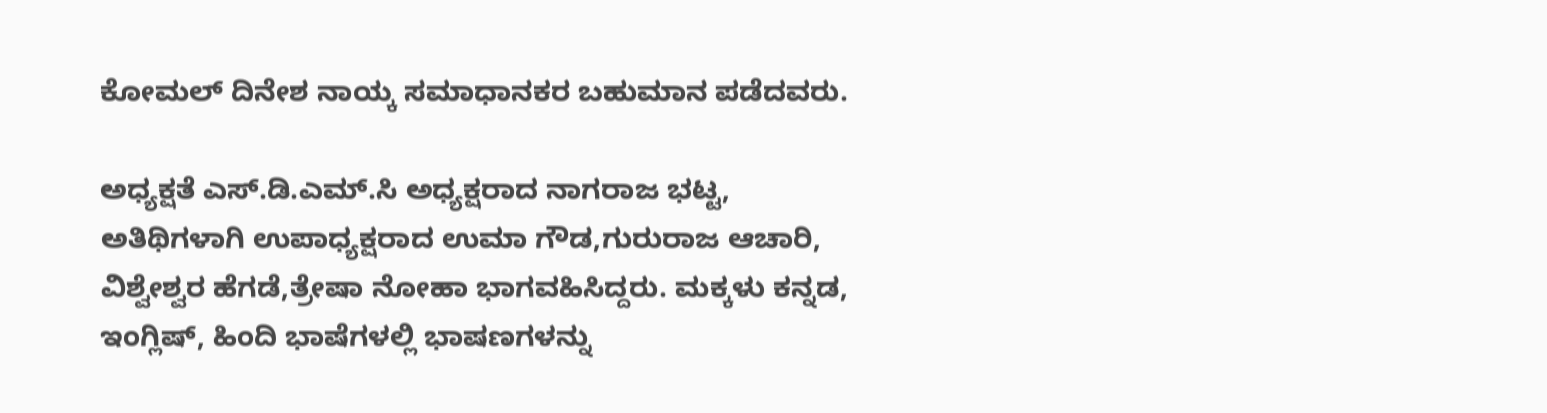ಕೋಮಲ್ ದಿನೇಶ ನಾಯ್ಕ ಸಮಾಧಾನಕರ ಬಹುಮಾನ ಪಡೆದವರು.

ಅಧ್ಯಕ್ಷತೆ ಎಸ್.ಡಿ.ಎಮ್.ಸಿ ಅಧ್ಯಕ್ಷರಾದ ನಾಗರಾಜ ಭಟ್ಟ, ಅತಿಥಿಗಳಾಗಿ ಉಪಾಧ್ಯಕ್ಷರಾದ ಉಮಾ ಗೌಡ,ಗುರುರಾಜ ಆಚಾರಿ, ವಿಶ್ವೇಶ್ವರ ಹೆಗಡೆ,ತ್ರೇಷಾ ನೋಹಾ ಭಾಗವಹಿಸಿದ್ದರು. ಮಕ್ಕಳು ಕನ್ನಡ, ಇಂಗ್ಲಿಷ್, ಹಿಂದಿ ಭಾಷೆಗಳಲ್ಲಿ ಭಾಷಣಗಳನ್ನು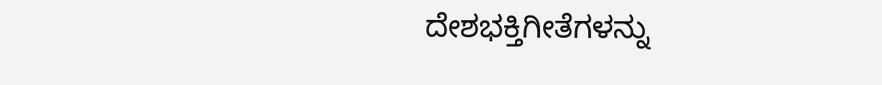ದೇಶಭಕ್ತಿಗೀತೆಗಳನ್ನು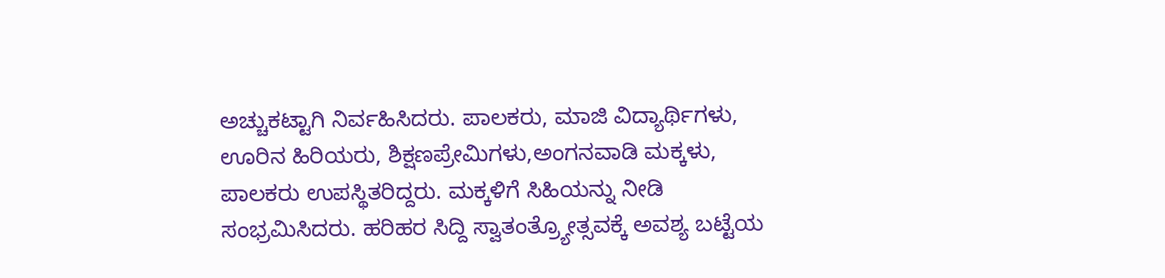ಅಚ್ಚುಕಟ್ಟಾಗಿ ನಿರ್ವಹಿಸಿದರು. ಪಾಲಕರು, ಮಾಜಿ ವಿದ್ಯಾರ್ಥಿಗಳು, ಊರಿನ ಹಿರಿಯರು, ಶಿಕ್ಷಣಪ್ರೇಮಿಗಳು,ಅಂಗನವಾಡಿ ಮಕ್ಕಳು, ಪಾಲಕರು ಉಪಸ್ಥಿತರಿದ್ದರು. ಮಕ್ಕಳಿಗೆ ಸಿಹಿಯನ್ನು ನೀಡಿ ಸಂಭ್ರಮಿಸಿದರು. ಹರಿಹರ ಸಿದ್ದಿ ಸ್ವಾತಂತ್ರ್ಯೋತ್ಸವಕ್ಕೆ ಅವಶ್ಯ ಬಟ್ಟೆಯ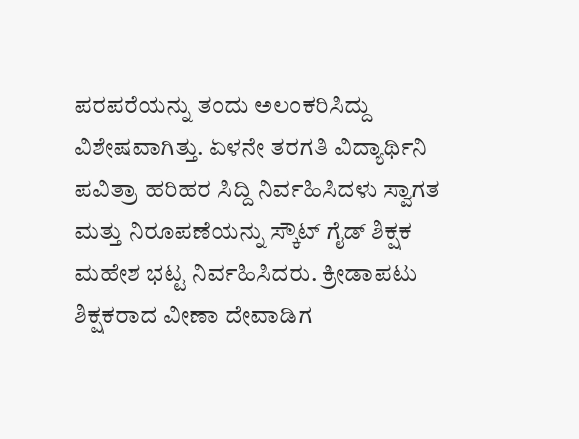ಪರಪರೆಯನ್ನು ತಂದು ಅಲಂಕರಿಸಿದ್ದು ವಿಶೇಷವಾಗಿತ್ತು. ಏಳನೇ ತರಗತಿ ವಿದ್ಯಾರ್ಥಿನಿ ಪವಿತ್ರಾ ಹರಿಹರ ಸಿದ್ದಿ ನಿರ್ವಹಿಸಿದಳು ಸ್ವಾಗತ ಮತ್ತು ನಿರೂಪಣೆಯನ್ನು ಸ್ಕೌಟ್ ಗೈಡ್ ಶಿಕ್ಷಕ ಮಹೇಶ ಭಟ್ಟ ನಿರ್ವಹಿಸಿದರು. ಕ್ರೀಡಾಪಟು ಶಿಕ್ಷಕರಾದ ವೀಣಾ ದೇವಾಡಿಗ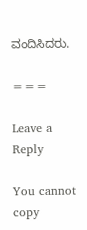ವಂದಿಸಿದರು.

===

Leave a Reply

You cannot copy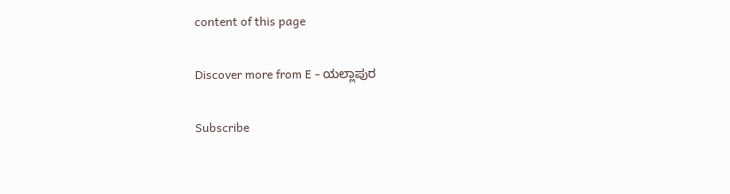content of this page

Discover more from E - ಯಲ್ಲಾಪುರ

Subscribe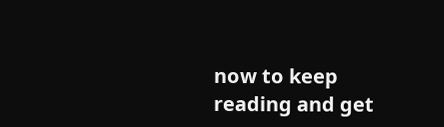now to keep reading and get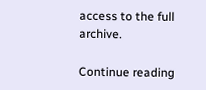access to the full archive.

Continue reading